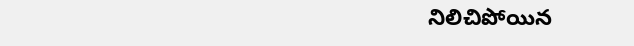నిలిచిపోయిన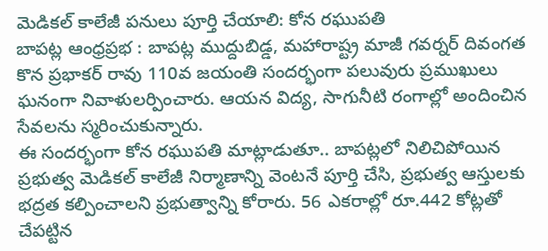మెడికల్ కాలేజీ పనులు పూర్తి చేయాలి: కోన రఘుపతి
బాపట్ల ఆంధ్రప్రభ : బాపట్ల ముద్దుబిడ్డ, మహారాష్ట్ర మాజీ గవర్నర్ దివంగత కొన ప్రభాకర్ రావు 110వ జయంతి సందర్భంగా పలువురు ప్రముఖులు ఘనంగా నివాళులర్పించారు. ఆయన విద్య, సాగునీటి రంగాల్లో అందించిన సేవలను స్మరించుకున్నారు.
ఈ సందర్భంగా కోన రఘుపతి మాట్లాడుతూ.. బాపట్లలో నిలిచిపోయిన ప్రభుత్వ మెడికల్ కాలేజీ నిర్మాణాన్ని వెంటనే పూర్తి చేసి, ప్రభుత్వ ఆస్తులకు భద్రత కల్పించాలని ప్రభుత్వాన్ని కోరారు. 56 ఎకరాల్లో రూ.442 కోట్లతో చేపట్టిన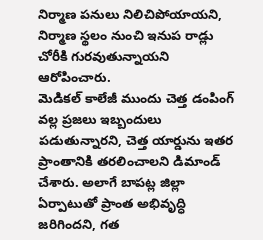నిర్మాణ పనులు నిలిచిపోయాయని, నిర్మాణ స్థలం నుంచి ఇనుప రాడ్లు చోరీకి గురవుతున్నాయని ఆరోపించారు.
మెడికల్ కాలేజీ ముందు చెత్త డంపింగ్ వల్ల ప్రజలు ఇబ్బందులు పడుతున్నారని, చెత్త యార్డును ఇతర ప్రాంతానికి తరలించాలని డిమాండ్ చేశారు. అలాగే బాపట్ల జిల్లా ఏర్పాటుతో ప్రాంత అభివృద్ధి జరిగిందని, గత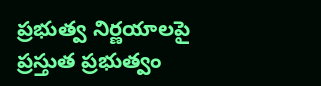ప్రభుత్వ నిర్ణయాలపై ప్రస్తుత ప్రభుత్వం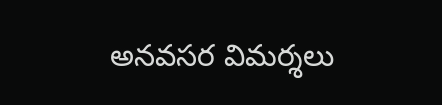అనవసర విమర్శలు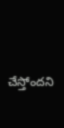చేస్తోందని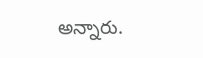అన్నారు.